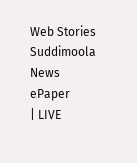Web Stories
Suddimoola News
ePaper
| LIVE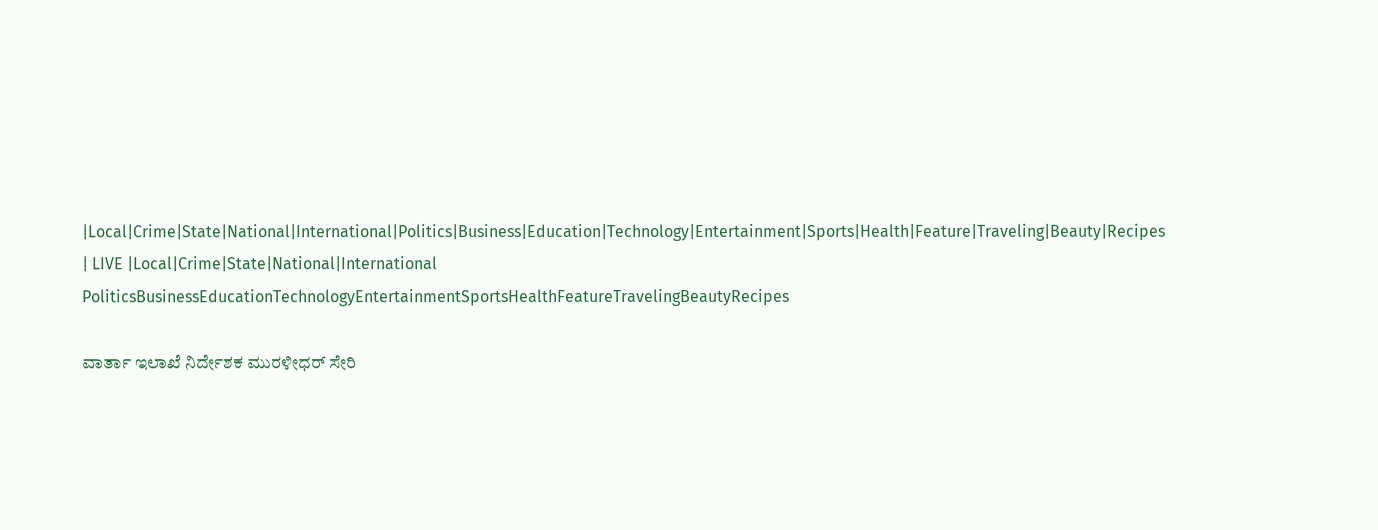|Local|Crime|State|National|International|Politics|Business|Education|Technology|Entertainment|Sports|Health|Feature|Traveling|Beauty|Recipes
| LIVE |Local|Crime|State|National|International
PoliticsBusinessEducationTechnologyEntertainmentSportsHealthFeatureTravelingBeautyRecipes

ವಾರ್ತಾ ಇಲಾಖೆ ನಿರ್ದೇಶಕ ಮುರಳೀಧರ್ ಸೇರಿ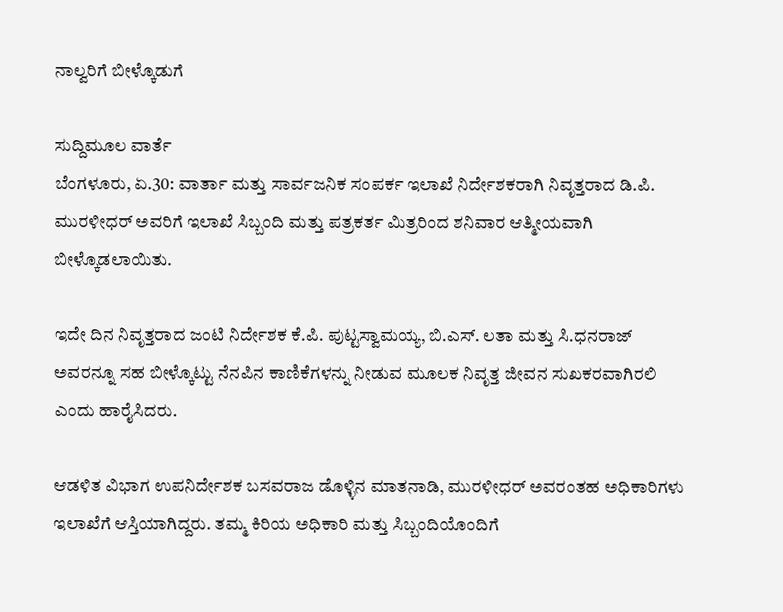ನಾಲ್ವರಿಗೆ ಬೀಳ್ಕೊಡುಗೆ

ಸುದ್ದಿಮೂಲ ವಾರ್ತೆ
ಬೆಂಗಳೂರು, ಏ.30: ವಾರ್ತಾ ಮತ್ತು ಸಾರ್ವಜನಿಕ ಸಂಪರ್ಕ ಇಲಾಖೆ ನಿರ್ದೇಶಕರಾಗಿ ನಿವೃತ್ತರಾದ ಡಿ.ಪಿ. ಮುರಳೀಧರ್ ಅವರಿಗೆ ಇಲಾಖೆ ಸಿಬ್ಬಂದಿ ಮತ್ತು ಪತ್ರಕರ್ತ ಮಿತ್ರರಿಂದ ಶನಿವಾರ ಆತ್ಮೀಯವಾಗಿ ಬೀಳ್ಕೊಡಲಾಯಿತು.

ಇದೇ ದಿನ ನಿವೃತ್ತರಾದ ಜಂಟಿ ನಿರ್ದೇಶಕ ಕೆ.ಪಿ. ಪುಟ್ಟಸ್ವಾಮಯ್ಯ, ಬಿ.ಎಸ್. ಲತಾ ಮತ್ತು ಸಿ.ಧನರಾಜ್ ಅವರನ್ನೂ ಸಹ ಬೀಳ್ಕೊಟ್ಟು ನೆನಪಿನ ಕಾಣಿಕೆಗಳನ್ನು ನೀಡುವ ಮೂಲಕ ನಿವೃತ್ತ ಜೀವನ ಸುಖಕರವಾಗಿರಲಿ ಎಂದು ಹಾರೈಸಿದರು.

ಆಡಳಿತ ವಿಭಾಗ ಉಪನಿರ್ದೇಶಕ ಬಸವರಾಜ ಡೊಳ್ಳಿನ ಮಾತನಾಡಿ, ಮುರಳೀಧರ್ ಅವರಂತಹ ಅಧಿಕಾರಿಗಳು ಇಲಾಖೆಗೆ ಆಸ್ತಿಯಾಗಿದ್ದರು. ತಮ್ಮ ಕಿರಿಯ ಅಧಿಕಾರಿ ಮತ್ತು ಸಿಬ್ಬಂದಿಯೊಂದಿಗೆ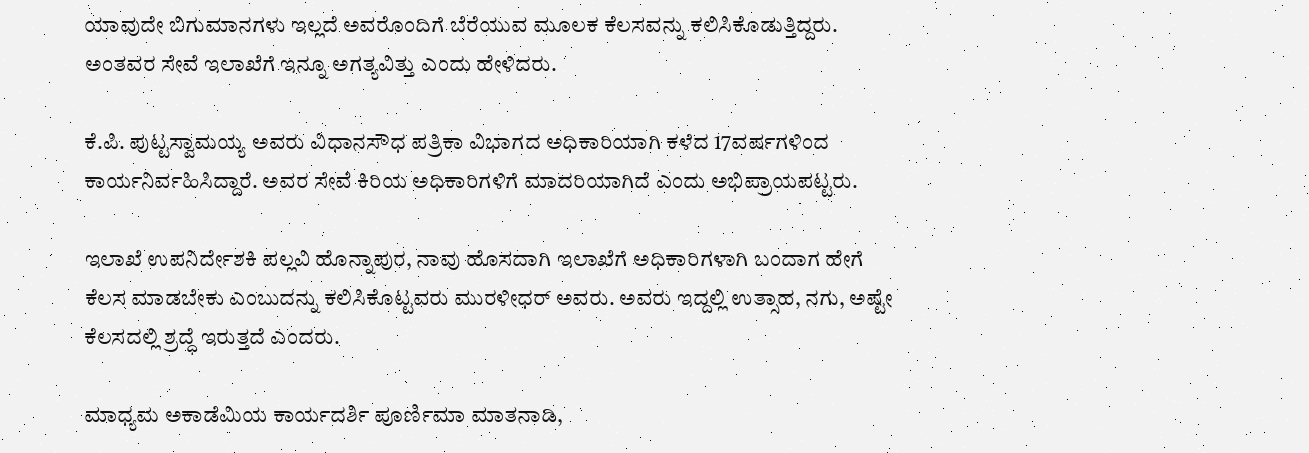ಯಾವುದೇ ಬಿಗುಮಾನಗಳು ಇಲ್ಲದೆ ಅವರೊಂದಿಗೆ ಬೆರೆಯುವ ಮೂಲಕ ಕೆಲಸವನ್ನು ಕಲಿಸಿಕೊಡುತ್ತಿದ್ದರು. ಅಂತವರ ಸೇವೆ ಇಲಾಖೆಗೆ ಇನ್ನೂ ಅಗತ್ಯವಿತ್ತು ಎಂದು ಹೇಳಿದರು.

ಕೆ.ಪಿ. ಪುಟ್ಟಸ್ವಾಮಯ್ಯ ಅವರು ವಿಧಾನಸೌಧ ಪತ್ರಿಕಾ ವಿಭಾಗದ ಅಧಿಕಾರಿಯಾಗಿ ಕಳೆದ 17ವರ್ಷಗಳಿಂದ ಕಾರ್ಯನಿರ್ವಹಿಸಿದ್ದಾರೆ. ಅವರ ಸೇವೆ ಕಿರಿಯ ಅಧಿಕಾರಿಗಳಿಗೆ ಮಾದರಿಯಾಗಿದೆ ಎಂದು ಅಭಿಪ್ರಾಯಪಟ್ಟರು.

ಇಲಾಖೆ ಉಪನಿರ್ದೇಶಕಿ ಪಲ್ಲವಿ ಹೊನ್ನಾಪುರ, ನಾವು ಹೊಸದಾಗಿ ಇಲಾಖೆಗೆ ಅಧಿಕಾರಿಗಳಾಗಿ ಬಂದಾಗ ಹೇಗೆ ಕೆಲಸ ಮಾಡಬೇಕು ಎಂಬುದನ್ನು ಕಲಿಸಿಕೊಟ್ಟವರು ಮುರಳೀಧರ್ ಅವರು. ಅವರು ಇದ್ದಲ್ಲಿ ಉತ್ಸಾಹ, ನಗು, ಅಷ್ಟೇ ಕೆಲಸದಲ್ಲಿ ಶ್ರದ್ಧೆ ಇರುತ್ತದೆ ಎಂದರು.

ಮಾಧ್ಯಮ ಅಕಾಡೆಮಿಯ ಕಾರ್ಯದರ್ಶಿ ಪೂರ್ಣಿಮಾ ಮಾತನಾಡಿ,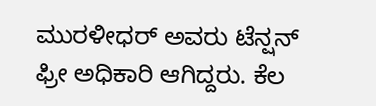ಮುರಳೀಧರ್ ಅವರು ಟೆನ್ಷನ್ ಫ್ರೀ ಅಧಿಕಾರಿ ಆಗಿದ್ದರು. ಕೆಲ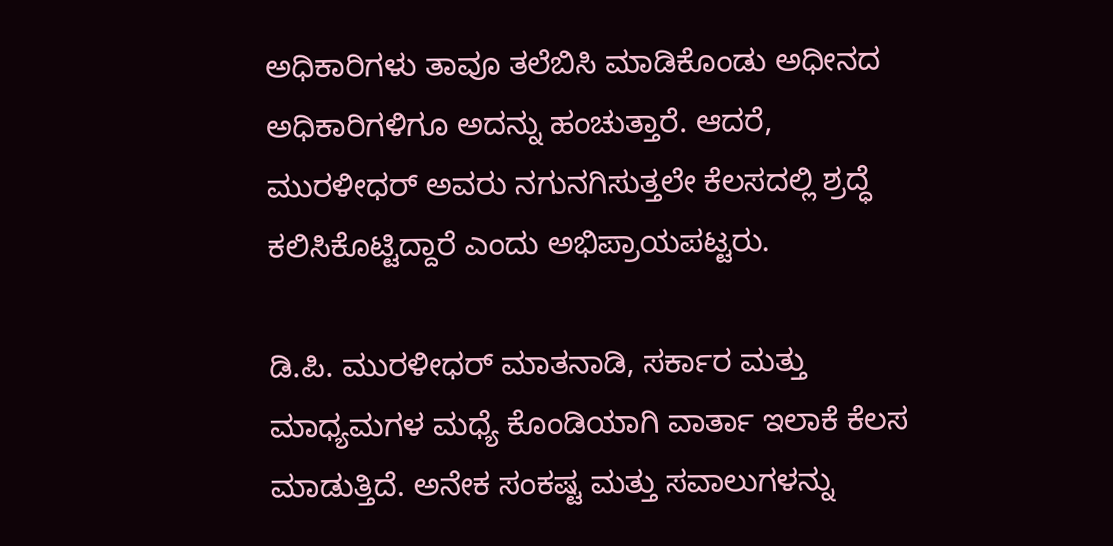ಅಧಿಕಾರಿಗಳು ತಾವೂ ತಲೆಬಿಸಿ ಮಾಡಿಕೊಂಡು ಅಧೀನದ ಅಧಿಕಾರಿಗಳಿಗೂ ಅದನ್ನು ಹಂಚುತ್ತಾರೆ. ಆದರೆ, ಮುರಳೀಧರ್ ಅವರು ನಗುನಗಿಸುತ್ತಲೇ ಕೆಲಸದಲ್ಲಿ ಶ್ರದ್ಧೆ ಕಲಿಸಿಕೊಟ್ಟಿದ್ದಾರೆ ಎಂದು ಅಭಿಪ್ರಾಯಪಟ್ಟರು.

ಡಿ.ಪಿ. ಮುರಳೀಧರ್ ಮಾತನಾಡಿ, ಸರ್ಕಾರ ಮತ್ತು ಮಾಧ್ಯಮಗಳ ಮಧ್ಯೆ ಕೊಂಡಿಯಾಗಿ ವಾರ್ತಾ ಇಲಾಕೆ ಕೆಲಸ ಮಾಡುತ್ತಿದೆ. ಅನೇಕ ಸಂಕಷ್ಟ ಮತ್ತು ಸವಾಲುಗಳನ್ನು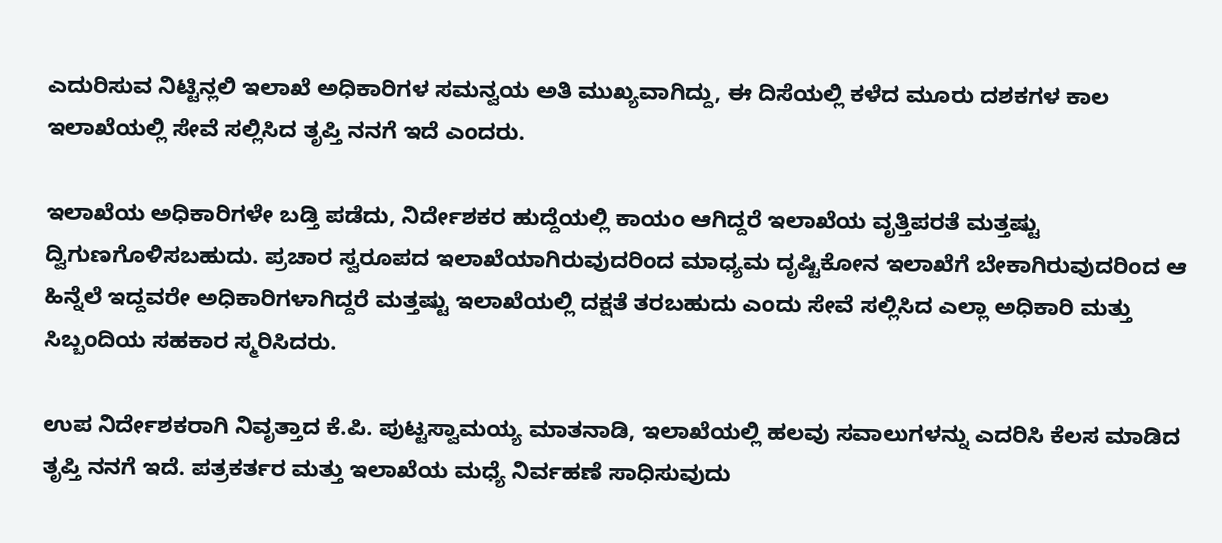ಎದುರಿಸುವ ನಿಟ್ಟಿನ್ಲಲಿ ಇಲಾಖೆ ಅಧಿಕಾರಿಗಳ ಸಮನ್ವಯ ಅತಿ ಮುಖ್ಯವಾಗಿದ್ದು, ಈ ದಿಸೆಯಲ್ಲಿ ಕಳೆದ ಮೂರು ದಶಕಗಳ ಕಾಲ ಇಲಾಖೆಯಲ್ಲಿ ಸೇವೆ ಸಲ್ಲಿಸಿದ ತೃಪ್ತಿ ನನಗೆ ಇದೆ ಎಂದರು.

ಇಲಾಖೆಯ ಅಧಿಕಾರಿಗಳೇ ಬಡ್ತಿ ಪಡೆದು, ನಿರ್ದೇಶಕರ ಹುದ್ದೆಯಲ್ಲಿ ಕಾಯಂ ಆಗಿದ್ದರೆ ಇಲಾಖೆಯ ವೃತ್ತಿಪರತೆ ಮತ್ತಷ್ಟು ದ್ವಿಗುಣಗೊಳಿಸಬಹುದು. ಪ್ರಚಾರ ಸ್ವರೂಪದ ಇಲಾಖೆಯಾಗಿರುವುದರಿಂದ ಮಾಧ್ಯಮ ದೃಷ್ಟಿಕೋನ ಇಲಾಖೆಗೆ ಬೇಕಾಗಿರುವುದರಿಂದ ಆ ಹಿನ್ನೆಲೆ ಇದ್ದವರೇ ಅಧಿಕಾರಿಗಳಾಗಿದ್ದರೆ ಮತ್ತಷ್ಟು ಇಲಾಖೆಯಲ್ಲಿ ದಕ್ಷತೆ ತರಬಹುದು ಎಂದು ಸೇವೆ ಸಲ್ಲಿಸಿದ ಎಲ್ಲಾ ಅಧಿಕಾರಿ ಮತ್ತು ಸಿಬ್ಬಂದಿಯ ಸಹಕಾರ ಸ್ಮರಿಸಿದರು.

ಉಪ ನಿರ್ದೇಶಕರಾಗಿ ನಿವೃತ್ತಾದ ಕೆ.ಪಿ. ಪುಟ್ಟಸ್ವಾಮಯ್ಯ ಮಾತನಾಡಿ, ಇಲಾಖೆಯಲ್ಲಿ ಹಲವು ಸವಾಲುಗಳನ್ನು ಎದರಿಸಿ ಕೆಲಸ ಮಾಡಿದ ತೃಪ್ತಿ ನನಗೆ ಇದೆ. ಪತ್ರಕರ್ತರ ಮತ್ತು ಇಲಾಖೆಯ ಮಧ್ಯೆ ನಿರ್ವಹಣೆ ಸಾಧಿಸುವುದು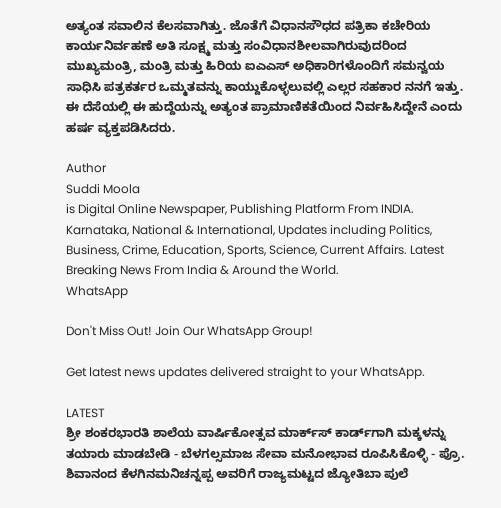ಅತ್ಯಂತ ಸವಾಲಿನ ಕೆಲಸವಾಗಿತ್ತು. ಜೊತೆಗೆ ವಿಧಾನಸೌಧದ ಪತ್ರಿಕಾ ಕಚೇರಿಯ ಕಾರ್ಯನಿರ್ವಹಣೆ ಅತಿ ಸೂಕ್ಷ್ಮ ಮತ್ತು ಸಂವಿಧಾನಶೀಲವಾಗಿರುವುದರಿಂದ ಮುಖ್ಯಮಂತ್ರಿ, ಮಂತ್ರಿ ಮತ್ತು ಹಿರಿಯ ಐಎಎಸ್ ಅಧಿಕಾರಿಗಳೊಂದಿಗೆ ಸಮನ್ವಯ ಸಾಧಿಸಿ ಪತ್ರಕರ್ತರ ಒಮ್ಮತವನ್ನು ಕಾಯ್ದುಕೊಳ್ಳಲುವಲ್ಲಿ ಎಲ್ಲರ ಸಹಕಾರ ನನಗೆ ಇತ್ತು. ಈ ದೆಸೆಯಲ್ಲಿ ಈ ಹುದ್ದೆಯನ್ನು ಅತ್ಯಂತ ಪ್ರಾಮಾಣಿಕತೆಯಿಂದ ನಿರ್ವಹಿಸಿದ್ದೇನೆ ಎಂದು ಹರ್ಷ ವ್ಯಕ್ತಪಡಿಸಿದರು.

Author
Suddi Moola
is Digital Online Newspaper, Publishing Platform From INDIA. Karnataka, National & International, Updates including Politics, Business, Crime, Education, Sports, Science, Current Affairs. Latest Breaking News From India & Around the World.
WhatsApp

Don't Miss Out! Join Our WhatsApp Group!

Get latest news updates delivered straight to your WhatsApp.

LATEST
ಶ್ರೀ ಶಂಕರಭಾರತಿ ಶಾಲೆಯ ವಾರ್ಷಿಕೋತ್ಸವ ಮಾರ್ಕ್‌ಸ್‌ ಕಾರ್ಡ್‌ಗಾಗಿ ಮಕ್ಕಳನ್ನು ತಯಾರು ಮಾಡಬೇಡಿ - ಬೆಳಗಲ್ಸಮಾಜ ಸೇವಾ ಮನೋಭಾವ ರೂಪಿಸಿಕೊಳ್ಳಿ - ಪ್ರೊ. ಶಿವಾನಂದ ಕೆಳಗಿನಮನಿಚನ್ನಪ್ಪ ಅವರಿಗೆ ರಾಜ್ಯಮಟ್ಟದ ಜ್ಯೋತಿಬಾ ಪುಲೆ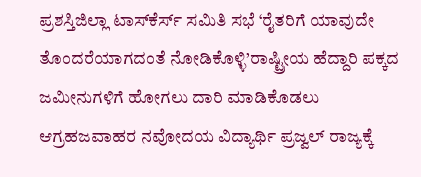ಪ್ರಶಸ್ತಿಜಿಲ್ಲಾ ಟಾಸ್‌‌ಕೆರ್ಸ್ ಸಮಿತಿ ಸಭೆ ‘ರೈತರಿಗೆ ಯಾವುದೇ ತೊಂದರೆಯಾಗದಂತೆ ನೋಡಿಕೊಳ್ಳಿ’ರಾಷ್ಟ್ರೀಯ ಹೆದ್ದಾರಿ ಪಕ್ಕದ ಜಮೀನುಗಳಿಗೆ ಹೋಗಲು ದಾರಿ ಮಾಡಿಕೊಡಲು ಆಗ್ರಹಜವಾಹರ ನವೋದಯ ವಿದ್ಯಾರ್ಥಿ ಪ್ರಜ್ವಲ್ ರಾಜ್ಯಕ್ಕೆ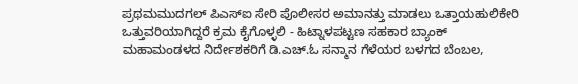ಪ್ರಥಮಮುದಗಲ್ ಪಿಎಸ್‌ಐ ಸೇರಿ ಪೊಲೀಸರ ಅಮಾನತ್ತು ಮಾಡಲು ಒತ್ತಾಯಹುಲಿಕೇರಿ ಒತ್ತುವರಿಯಾಗಿದ್ದರೆ ಕ್ರಮ ಕೈಗೊಳ್ಳಲಿ - ಹಿಟ್ನಾಳಪಟ್ಟಣ ಸಹಕಾರ ಬ್ಯಾಂಕ್ ಮಹಾಮಂಡಳದ ನಿರ್ದೇಶಕರಿಗೆ ಡಿ.ಎಚ್.ಓ ಸನ್ಮಾನ ಗೆಳೆಯರ ಬಳಗದ ಬೆಂಬಲ,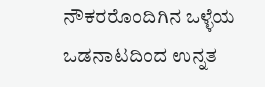ನೌಕರರೊಂದಿಗಿನ ಒಳ್ಳೆಯ ಒಡನಾಟದಿಂದ ಉನ್ನತ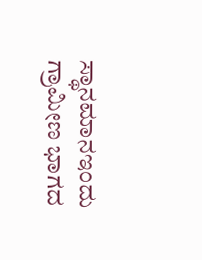ಸ್ಥಾನಮಾನಇಂದು ಗ್ರಾಮೀಣ ಭಾಗದ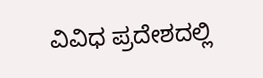ವಿವಿಧ ಪ್ರದೇಶದಲ್ಲಿ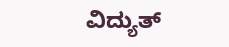ವಿದ್ಯುತ್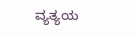ವ್ಯತ್ಯಯ